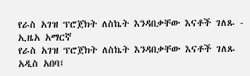የራስ አገዝ ፕሮጀክት ለስኬት እንዳበቃቸው እናቶች ገለጹ - ኢዜአ አማርኛ
የራስ አገዝ ፕሮጀክት ለስኬት እንዳበቃቸው እናቶች ገለጹ
አዲስ አበባ፤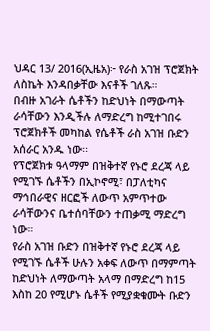ህዳር 13/ 2016(ኢዜአ)፦ የራስ አገዝ ፕሮጀክት ለስኬት እንዳበቃቸው እናቶች ገለጹ።
በብዙ አገራት ሴቶችን ከድህነት በማውጣት ራሳቸውን እንዲችሉ ለማድረግ ከሚተገበሩ ፕሮጀክቶች መካከል የሴቶች ራስ አገዝ ቡድን አሰራር አንዱ ነው፡፡
የፕሮጀክቱ ዓላማም በዝቅተኛ የኑሮ ደረጃ ላይ የሚገኙ ሴቶችን በኢኮኖሚ፣ በፓለቲካና ማኅበራዊና ዘርፎች ለውጥ አምጥተው ራሳቸውንና ቤተሰባቸውን ተጠቃሚ ማድረግ ነው።
የራስ አገዝ ቡድን በዝቅተኛ የኑሮ ደረጃ ላይ የሚገኙ ሴቶች ሁሉን አቀፍ ለውጥ በማምጣት ከድህነት ለማውጣት አላማ በማድረግ ከ15 እስከ 20 የሚሆኑ ሴቶች የሚያቋቁሙት ቡድን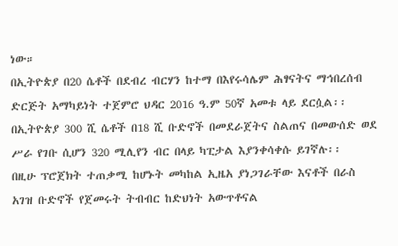ነው።
በኢትዮጵያ በ20 ሴቶች በደብረ ብርሃን ከተማ በእየሩሳሌም ሕፃናትና ማኅበረሰብ ድርጅት አማካይነት ተጀምሮ ህዳር 2016 ዓ.ም 50ኛ አመቱ ላይ ደርሷል፡፡
በኢትዮጵያ 300 ሺ ሴቶች በ18 ሺ ቡድኖች በመደራጀትና ስልጠና በመውሰድ ወደ ሥራ የገቡ ሲሆን 320 ሚሊየን ብር በላይ ካፒታል እያንቀሳቀሱ ይገኛሉ፡፡
በዚሁ ፕሮጀክት ተጠቃሚ ከሆኑት መካከል ኢዜአ ያነጋገራቸው እናቶች በራስ አገዝ ቡድኖች የጀመሩት ትብብር ከድህነት አውጥቶናል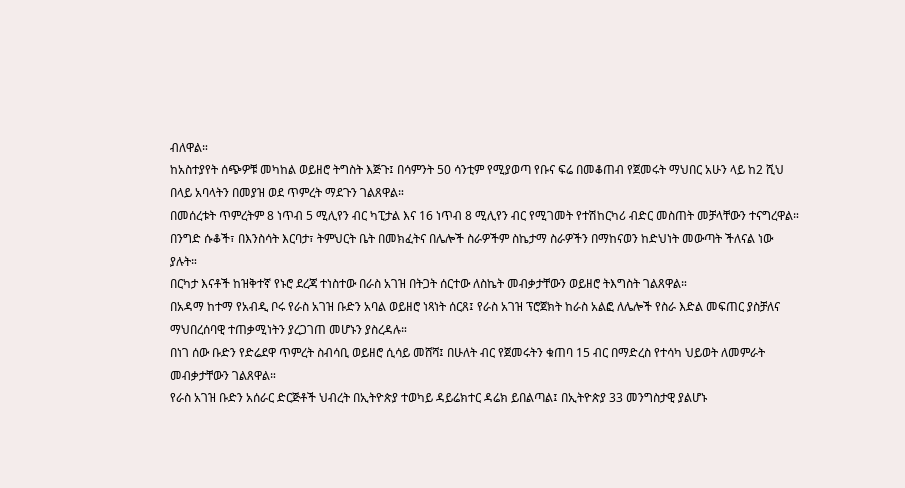ብለዋል።
ከአስተያየት ሰጭዎቹ መካከል ወይዘሮ ትግስት እጅጉ፤ በሳምንት 50 ሳንቲም የሚያወጣ የቡና ፍሬ በመቆጠብ የጀመሩት ማህበር አሁን ላይ ከ2 ሺህ በላይ አባላትን በመያዝ ወደ ጥምረት ማደጉን ገልጸዋል።
በመሰረቱት ጥምረትም 8 ነጥብ 5 ሚሊየን ብር ካፒታል እና 16 ነጥብ 8 ሚሊየን ብር የሚገመት የተሽከርካሪ ብድር መስጠት መቻላቸውን ተናግረዋል።
በንግድ ሱቆች፣ በእንስሳት እርባታ፣ ትምህርት ቤት በመክፈትና በሌሎች ስራዎችም ስኬታማ ስራዎችን በማከናወን ከድህነት መውጣት ችለናል ነው ያሉት።
በርካታ እናቶች ከዝቅተኛ የኑሮ ደረጃ ተነስተው በራስ አገዝ በትጋት ሰርተው ለስኬት መብቃታቸውን ወይዘሮ ትእግስት ገልጸዋል።
በአዳማ ከተማ የአብዲ ቦሩ የራስ አገዝ ቡድን አባል ወይዘሮ ነጻነት ሰርጸ፤ የራስ አገዝ ፕሮጀክት ከራስ አልፎ ለሌሎች የስራ እድል መፍጠር ያስቻለና ማህበረሰባዊ ተጠቃሚነትን ያረጋገጠ መሆኑን ያስረዳሉ።
በነገ ሰው ቡድን የድሬደዋ ጥምረት ስብሳቢ ወይዘሮ ሲሳይ መሸሻ፤ በሁለት ብር የጀመሩትን ቁጠባ 15 ብር በማድረስ የተሳካ ህይወት ለመምራት መብቃታቸውን ገልጸዋል።
የራስ አገዝ ቡድን አሰራር ድርጅቶች ህብረት በኢትዮጵያ ተወካይ ዳይሬክተር ዳሬክ ይበልጣል፤ በኢትዮጵያ 33 መንግስታዊ ያልሆኑ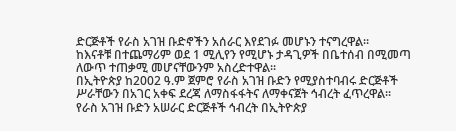ድርጅቶች የራስ አገዝ ቡድኖችን አሰራር እየደገፉ መሆኑን ተናግረዋል።
ከእናቶቹ በተጨማሪም ወደ 1 ሚሊየን የሚሆኑ ታዳጊዎች በቤተሰብ በሚመጣ ለውጥ ተጠቃሚ መሆናቸውንም አስረድተዋል፡፡
በኢትዮጵያ ከ2002 ዓ.ም ጀምሮ የራስ አገዝ ቡድን የሚያስተባብሩ ድርጅቶች ሥራቸውን በአገር አቀፍ ደረጃ ለማስፋፋትና ለማቀናጀት ኅብረት ፈጥረዋል፡፡
የራስ አገዝ ቡድን አሠራር ድርጅቶች ኅብረት በኢትዮጵያ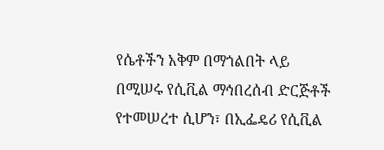የሴቶችን አቅም በማጎልበት ላይ በሚሠሩ የሲቪል ማኅበረሰብ ድርጅቶች የተመሠረተ ሲሆን፣ በኢፌዴሪ የሲቪል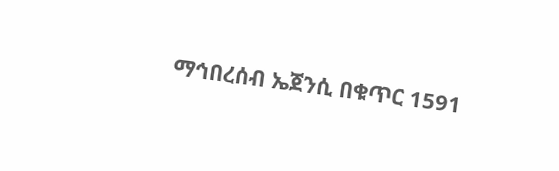ማኅበረሰብ ኤጀንሲ በቁጥር 1591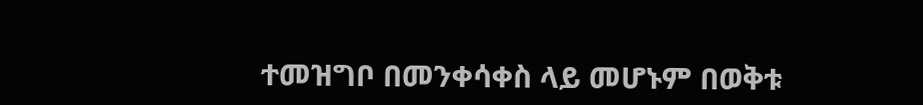ተመዝግቦ በመንቀሳቀስ ላይ መሆኑም በወቅቱ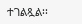ተገልጿል፡፡